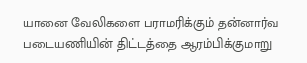யானை வேலிகளை பராமரிக்கும் தன்னார்வ படையணியின் திட்டத்தை ஆரம்பிக்குமாறு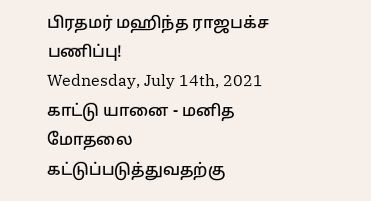பிரதமர் மஹிந்த ராஜபக்ச பணிப்பு!
Wednesday, July 14th, 2021
காட்டு யானை - மனித மோதலை
கட்டுப்படுத்துவதற்கு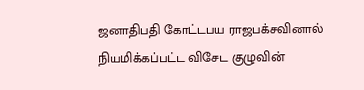ஜனாதிபதி கோட்டபய ராஜபக்சவினால் நியமிக்கப்பட்ட விசேட குழுவின்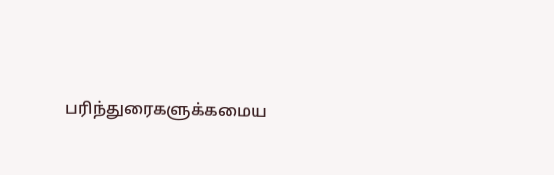பரிந்துரைகளுக்கமைய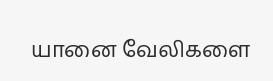யானை வேலிகளை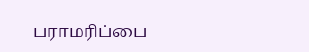பராமரிப்பை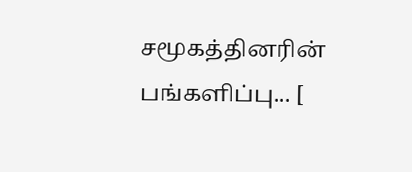சமூகத்தினரின் பங்களிப்பு... [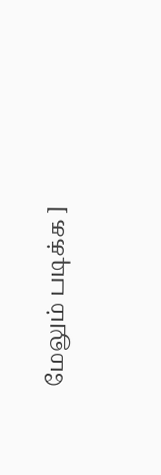மேலும் படிக்க ]